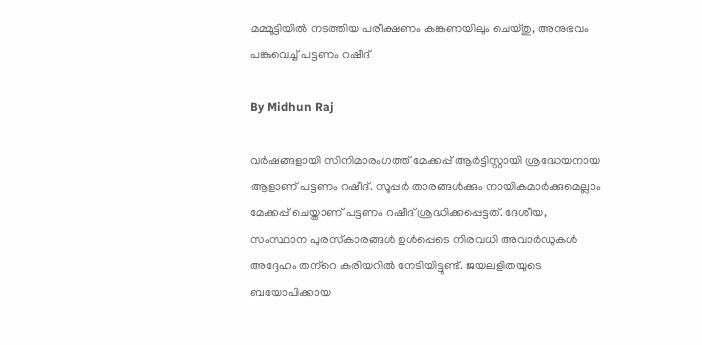മമ്മൂട്ടിയില്‍ നടത്തിയ പരീക്ഷണം കങ്കണയിലും ചെയ്തു, അനുഭവം പങ്കുവെച്ച് പട്ടണം റഷീദ്‌

By Midhun Raj

വര്‍ഷങ്ങളായി സിനിമാരംഗത്ത് മേക്കപ്പ് ആര്‍ട്ടിസ്റ്റായി ശ്രദ്ധേയനായ ആളാണ് പട്ടണം റഷീദ്. സൂപ്പര്‍ താരങ്ങള്‍ക്കും നായികമാര്‍ക്കുമെല്ലാം മേക്കപ്പ് ചെയ്താണ് പട്ടണം റഷീദ് ശ്രദ്ധിക്കപ്പെട്ടത്. ദേശീയ, സംസ്ഥാന പുരസ്‌കാരങ്ങള്‍ ഉള്‍പ്പെടെ നിരവധി അവാര്‍ഡുകള്‍ അദ്ദേഹം തന്‌റെ കരിയറില്‍ നേടിയിട്ടുണ്ട്. ജയലളിതയുടെ ബയോപിക്കായ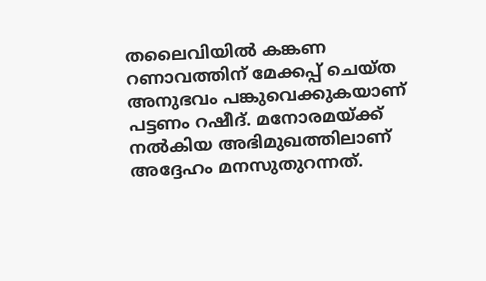തലൈവിയില്‍ കങ്കണ റണാവത്തിന് മേക്കപ്പ് ചെയ്ത അനുഭവം പങ്കുവെക്കുകയാണ് പട്ടണം റഷീദ്. മനോരമയ്ക്ക് നല്‍കിയ അഭിമുഖത്തിലാണ് അദ്ദേഹം മനസുതുറന്നത്.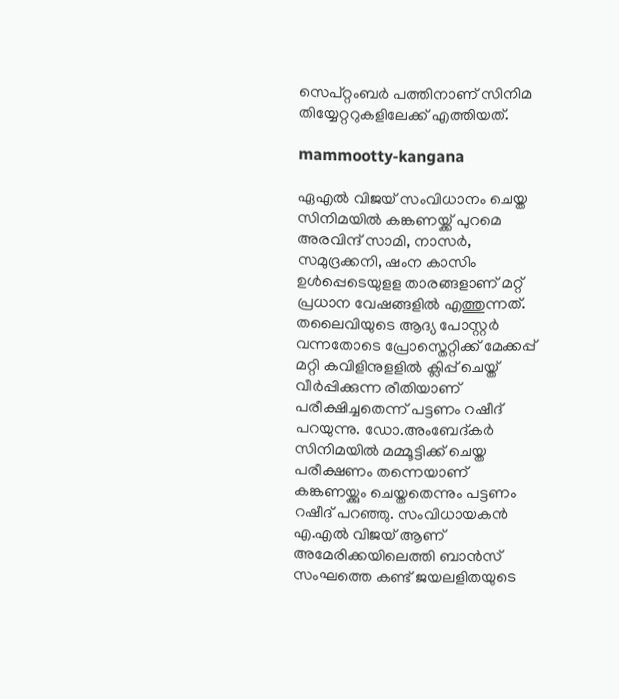സെപ്റ്റംബര്‍ പത്തിനാണ് സിനിമ തിയ്യേറ്ററുകളിലേക്ക് എത്തിയത്.

mammootty-kangana

ഏഎല്‍ വിജയ് സംവിധാനം ചെയ്ത സിനിമയില്‍ കങ്കണയ്ക്ക് പുറമെ അരവിന്ദ് സാമി, നാസര്‍, സമുദ്രക്കനി, ഷംന കാസിം ഉള്‍പ്പെടെയുളള താരങ്ങളാണ് മറ്റ് പ്രധാന വേഷങ്ങളില്‍ എത്തുന്നത്. തലൈവിയുടെ ആദ്യ പോസ്റ്റര്‍ വന്നതോടെ പ്രോസ്തെറ്റിക്ക് മേക്കപ്പ് മറ്റി കവിളിനുളളില്‍ ക്ലിപ്പ് ചെയ്ത് വീര്‍പ്പിക്കുന്ന രീതിയാണ് പരീക്ഷിച്ചതെന്ന് പട്ടണം റഷീദ് പറയുന്നു. ഡോ.അംബേദ്കര്‍ സിനിമയില്‍ മമ്മൂട്ടിക്ക് ചെയ്ത പരീക്ഷണം തന്നെയാണ് കങ്കണയ്ക്കും ചെയ്തതെന്നും പട്ടണം റഷീദ് പറഞ്ഞു. സംവിധായകന്‍ എ.എല്‍ വിജയ് ആണ് അമേരിക്കയിലെത്തി ബാന്‍സ് സംഘത്തെ കണ്ട് ജയലളിതയുടെ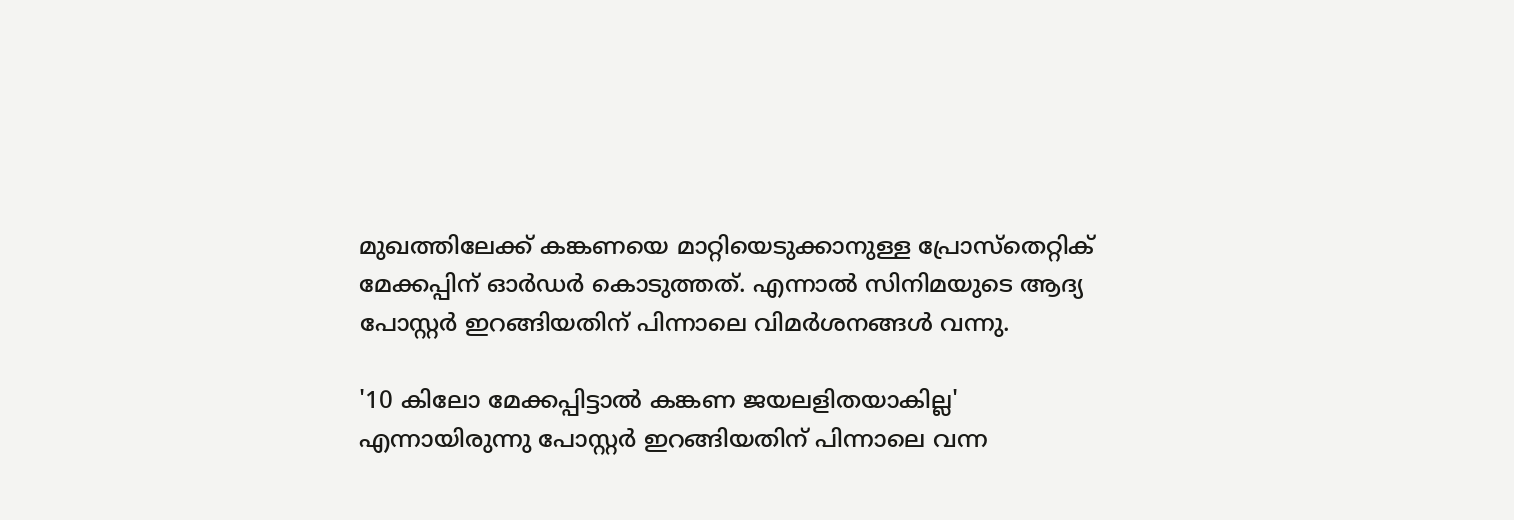മുഖത്തിലേക്ക് കങ്കണയെ മാറ്റിയെടുക്കാനുള്ള പ്രോസ്തെറ്റിക് മേക്കപ്പിന് ഓര്‍ഡര്‍ കൊടുത്തത്. എന്നാല്‍ സിനിമയുടെ ആദ്യ പോസ്റ്റര്‍ ഇറങ്ങിയതിന് പിന്നാലെ വിമര്‍ശനങ്ങള്‍ വന്നു.

'10 കിലോ മേക്കപ്പിട്ടാല്‍ കങ്കണ ജയലളിതയാകില്ല' എന്നായിരുന്നു പോസ്റ്റര്‍ ഇറങ്ങിയതിന് പിന്നാലെ വന്ന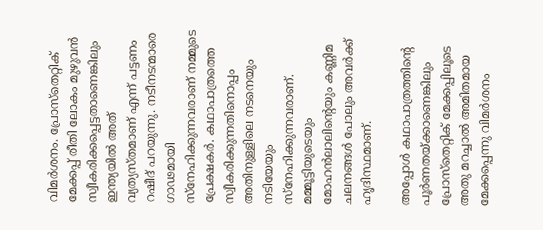വിമര്‍ശനം. പ്രോസ്തെറ്റിക് മേക്കപ്പ് രീതി ലോകം മുഴുവന്‍ സ്വീകരിക്കപ്പെട്ടതാണെങ്കിലും ഇന്ത്യയില്‍ അത് വ്യത്യസ്തമാണ് എന്ന് പട്ടണം റഷീദ് പറയുന്നു. നടീനടന്മാരെ ഗാഢമായി സ്‌നേഹിക്കുന്നവരാണ് നമ്മുടെ പ്രേക്ഷകര്‍. കഥാപാത്രത്തെ സ്വീകരിക്കുന്നതിനൊപ്പം അതിനുള്ളിലെ നടനെയും നടിയേയും സ്നേഹിക്കുന്നവരാണ്. മമ്മൂട്ടിയുടെയും മോഹന്‍ലാലിന്റെയും കണ്ണിമ ചലനങ്ങള്‍ പോലും അവര്‍ക്ക് ഹൃദിസ്ഥമാണ്.

അപ്പോള്‍ കഥാപാത്രത്തിന്റെ പൂര്‍ണതയ്ക്കാണെങ്കിലും പ്രോസ്തെറ്റിക് മേക്കപ്പിലൂടെ അതു മറച്ചാല്‍ അമിതമായ മേക്കപ്പെന്നു വിമര്‍ശനം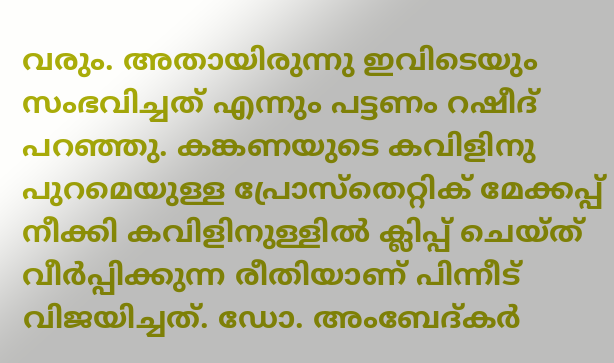വരും. അതായിരുന്നു ഇവിടെയും സംഭവിച്ചത് എന്നും പട്ടണം റഷീദ് പറഞ്ഞു. കങ്കണയുടെ കവിളിനു പുറമെയുള്ള പ്രോസ്തെറ്റിക് മേക്കപ്പ് നീക്കി കവിളിനുള്ളില്‍ ക്ലിപ്പ് ചെയ്ത് വീര്‍പ്പിക്കുന്ന രീതിയാണ് പിന്നീട് വിജയിച്ചത്. ഡോ. അംബേദ്കര്‍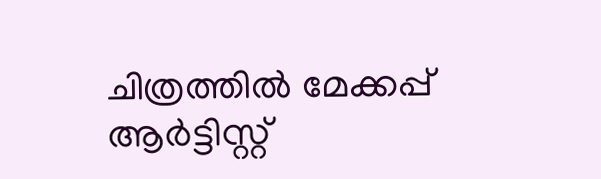ചിത്രത്തില്‍ മേക്കപ്പ് ആര്‍ട്ടിസ്റ്റ്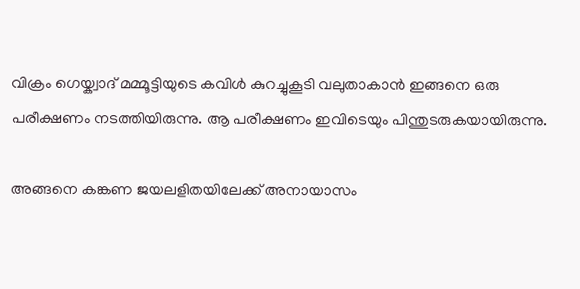വിക്രം ഗെയ്ക്വാദ് മമ്മൂട്ടിയുടെ കവിള്‍ കുറച്ചുകൂടി വലുതാകാന്‍ ഇങ്ങനെ ഒരു പരീക്ഷണം നടത്തിയിരുന്നു. ആ പരീക്ഷണം ഇവിടെയും പിന്തുടരുകയായിരുന്നു.

അങ്ങനെ കങ്കണ ജയലളിതയിലേക്ക് അനായാസം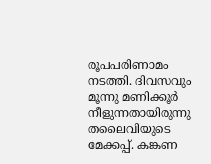രൂപപരിണാമം നടത്തി. ദിവസവും മൂന്നു മണിക്കൂര്‍ നീളുന്നതായിരുന്നു തലൈവിയുടെ മേക്കപ്പ്. കങ്കണ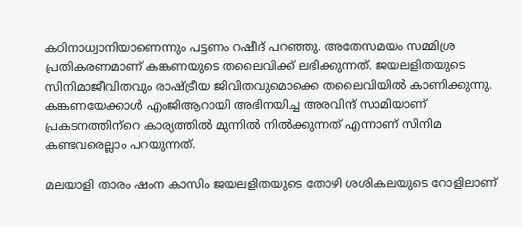കഠിനാധ്വാനിയാണെന്നും പട്ടണം റഷീദ് പറഞ്ഞു. അതേസമയം സമ്മിശ്ര പ്രതികരണമാണ് കങ്കണയുടെ തലൈവിക്ക് ലഭിക്കുന്നത്. ജയലളിതയുടെ സിനിമാജീവിതവും രാഷ്ട്രീയ ജിവിതവുമൊക്കെ തലൈവിയില്‍ കാണിക്കുന്നു. കങ്കണയേക്കാള്‍ എംജിആറായി അഭിനയിച്ച അരവിന്ദ് സാമിയാണ് പ്രകടനത്തിന്‌റെ കാര്യത്തില്‍ മുന്നില്‍ നില്‍ക്കുന്നത് എന്നാണ് സിനിമ കണ്ടവരെല്ലാം പറയുന്നത്.

മലയാളി താരം ഷംന കാസിം ജയലളിതയുടെ തോഴി ശശികലയുടെ റോളിലാണ്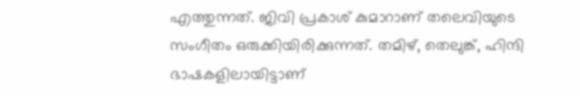എത്തുന്നത്‌. ജിവി പ്രകാശ് കുമാറാണ് തലെവിയുടെ സംഗീതം ഒരുക്കിയിരിക്കുന്നത്. തമിഴ്, തെലുങ്ക്, ഹിന്ദി ഭാഷകളിലായിട്ടാണ്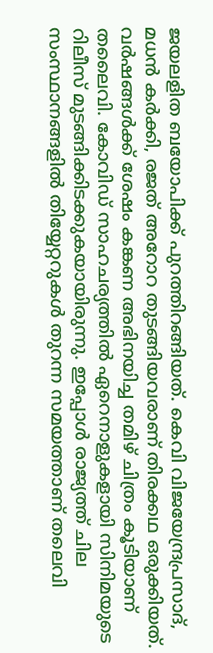ജയലളിത ബയോപിക്ക് പുറത്തിറങ്ങിയത്. കെവി വിജയേന്ദ്രപ്രസാദ്, മധന്‍ കര്‍ക്കി, രജത് അറോറ തുടങ്ങിയവരാണ് തിരക്കഥ ഒരുക്കിയത്. വര്‍ഷങ്ങള്‍ക്ക് ശേഷം കങ്കണ അഭിനയിച്ച തമിഴ് ചിത്രം കൂടിയാണ് തലൈവി. കോവിഡ് സാഹചര്യത്തില്‍ ഏറെനാളുകളായി സിനിമയുടെ റിലീസ് മുടങ്ങിക്കിടക്കുകയായിരുന്നു. ഇപ്പോള്‍ രാജ്യത്ത് ചില സംസ്ഥാനങ്ങളില്‍ തിയ്യേറ്ററുകള്‍ തുറന്ന സമയത്താണ് തലെവി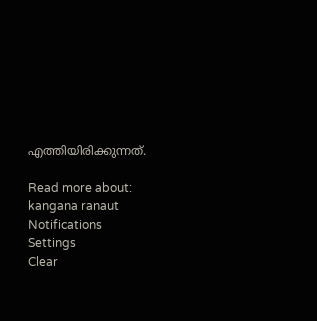എത്തിയിരിക്കുന്നത്.

Read more about: kangana ranaut
Notifications
Settings
Clear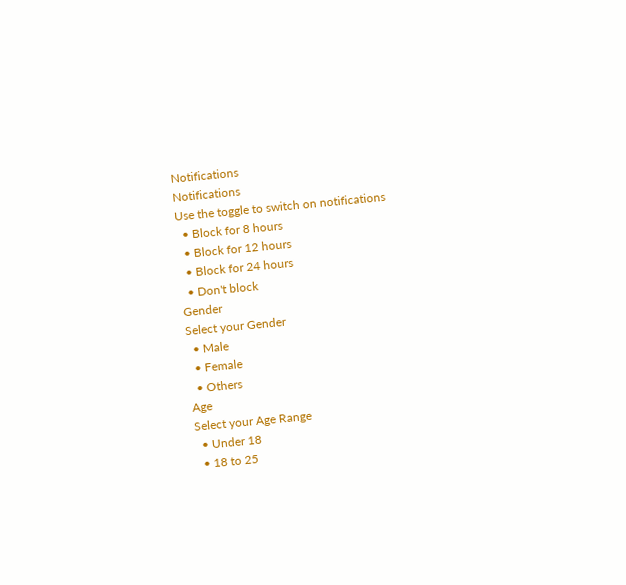Notifications
Notifications
Use the toggle to switch on notifications
  • Block for 8 hours
  • Block for 12 hours
  • Block for 24 hours
  • Don't block
Gender
Select your Gender
  • Male
  • Female
  • Others
Age
Select your Age Range
  • Under 18
  • 18 to 25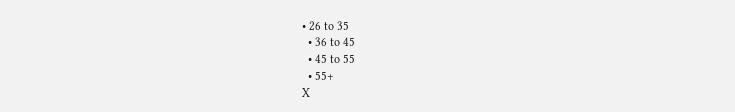• 26 to 35
  • 36 to 45
  • 45 to 55
  • 55+
X